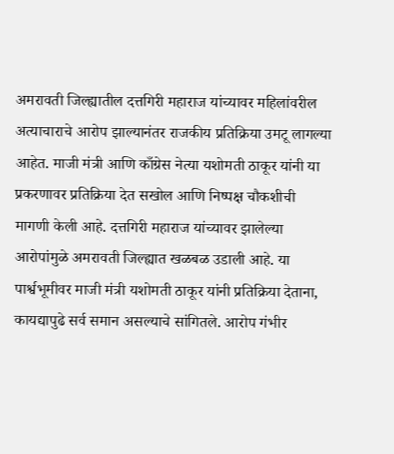अमरावती जिल्ह्यातील दत्तगिरी महाराज यांच्यावर महिलांवरील अत्याचाराचे आरोप झाल्यानंतर राजकीय प्रतिक्रिया उमटू लागल्या आहेत. माजी मंत्री आणि काँग्रेस नेत्या यशोमती ठाकूर यांनी या प्रकरणावर प्रतिक्रिया देत सखोल आणि निष्पक्ष चौकशीची मागणी केली आहे. दत्तगिरी महाराज यांच्यावर झालेल्या आरोपांमुळे अमरावती जिल्ह्यात खळबळ उडाली आहे. या पार्श्वभूमीवर माजी मंत्री यशोमती ठाकूर यांनी प्रतिक्रिया देताना, कायद्यापुढे सर्व समान असल्याचे सांगितले. आरोप गंभीर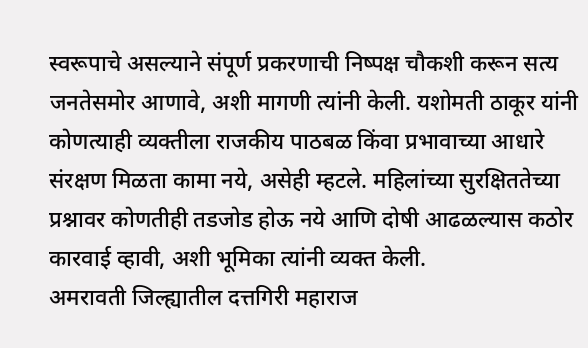स्वरूपाचे असल्याने संपूर्ण प्रकरणाची निष्पक्ष चौकशी करून सत्य जनतेसमोर आणावे, अशी मागणी त्यांनी केली. यशोमती ठाकूर यांनी कोणत्याही व्यक्तीला राजकीय पाठबळ किंवा प्रभावाच्या आधारे संरक्षण मिळता कामा नये, असेही म्हटले. महिलांच्या सुरक्षिततेच्या प्रश्नावर कोणतीही तडजोड होऊ नये आणि दोषी आढळल्यास कठोर कारवाई व्हावी, अशी भूमिका त्यांनी व्यक्त केली.
अमरावती जिल्ह्यातील दत्तगिरी महाराज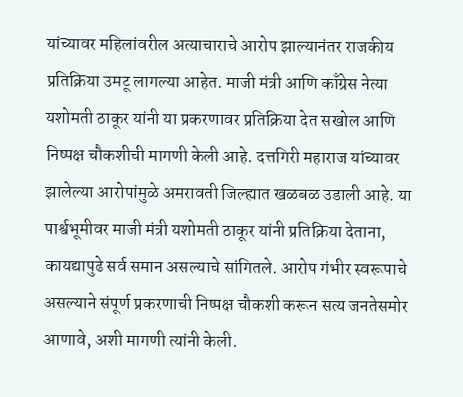यांच्यावर महिलांवरील अत्याचाराचे आरोप झाल्यानंतर राजकीय प्रतिक्रिया उमटू लागल्या आहेत. माजी मंत्री आणि काँग्रेस नेत्या यशोमती ठाकूर यांनी या प्रकरणावर प्रतिक्रिया देत सखोल आणि निष्पक्ष चौकशीची मागणी केली आहे. दत्तगिरी महाराज यांच्यावर झालेल्या आरोपांमुळे अमरावती जिल्ह्यात खळबळ उडाली आहे. या पार्श्वभूमीवर माजी मंत्री यशोमती ठाकूर यांनी प्रतिक्रिया देताना, कायद्यापुढे सर्व समान असल्याचे सांगितले. आरोप गंभीर स्वरूपाचे असल्याने संपूर्ण प्रकरणाची निष्पक्ष चौकशी करून सत्य जनतेसमोर आणावे, अशी मागणी त्यांनी केली.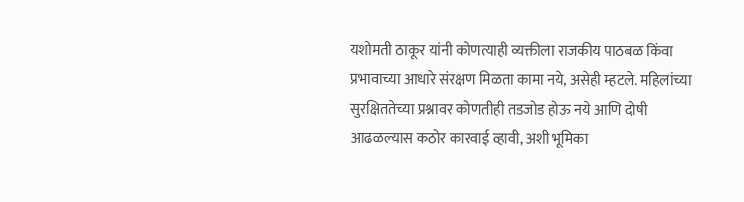यशोमती ठाकूर यांनी कोणत्याही व्यक्तीला राजकीय पाठबळ किंवा प्रभावाच्या आधारे संरक्षण मिळता कामा नये, असेही म्हटले. महिलांच्या सुरक्षिततेच्या प्रश्नावर कोणतीही तडजोड होऊ नये आणि दोषी आढळल्यास कठोर कारवाई व्हावी, अशी भूमिका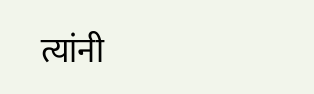त्यांनी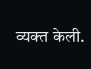व्यक्त केली.